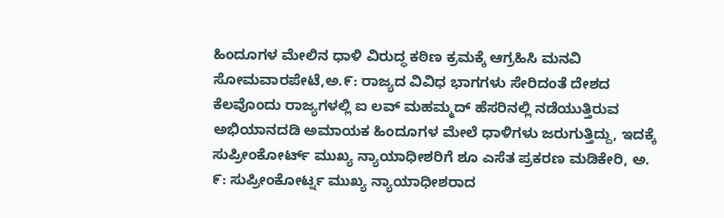ಹಿಂದೂಗಳ ಮೇಲಿನ ಧಾಳಿ ವಿರುದ್ಧ ಕಠಿಣ ಕ್ರಮಕ್ಕೆ ಆಗ್ರಹಿಸಿ ಮನವಿ ಸೋಮವಾರಪೇಟೆ,ಅ.೯: ರಾಜ್ಯದ ವಿವಿಧ ಭಾಗಗಳು ಸೇರಿದಂತೆ ದೇಶದ ಕೆಲವೊಂದು ರಾಜ್ಯಗಳಲ್ಲಿ ಐ ಲವ್ ಮಹಮ್ಮದ್ ಹೆಸರಿನಲ್ಲಿ ನಡೆಯುತ್ತಿರುವ ಅಭಿಯಾನದಡಿ ಅಮಾಯಕ ಹಿಂದೂಗಳ ಮೇಲೆ ಧಾಳಿಗಳು ಜರುಗುತ್ತಿದ್ದು, ಇದಕ್ಕೆ
ಸುಪ್ರೀಂಕೋರ್ಟ್ ಮುಖ್ಯ ನ್ಯಾಯಾಧೀಶರಿಗೆ ಶೂ ಎಸೆತ ಪ್ರಕರಣ ಮಡಿಕೇರಿ, ಅ. ೯: ಸುಪ್ರೀಂಕೋರ್ಟ್ನ ಮುಖ್ಯ ನ್ಯಾಯಾಧೀಶರಾದ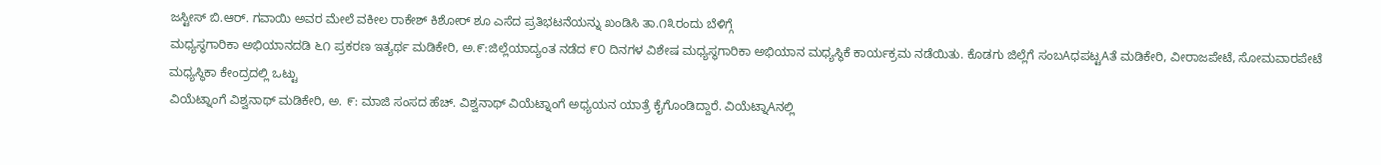ಜಸ್ಟೀಸ್ ಬಿ.ಆರ್. ಗವಾಯಿ ಅವರ ಮೇಲೆ ವಕೀಲ ರಾಕೇಶ್ ಕಿಶೋರ್ ಶೂ ಎಸೆದ ಪ್ರತಿಭಟನೆಯನ್ನು ಖಂಡಿಸಿ ತಾ.೧೩ರಂದು ಬೆಳಿಗ್ಗೆ
ಮಧ್ಯಸ್ಥಗಾರಿಕಾ ಅಭಿಯಾನದಡಿ ೬೧ ಪ್ರಕರಣ ಇತ್ಯರ್ಥ ಮಡಿಕೇರಿ, ಅ.೯:ಜಿಲ್ಲೆಯಾದ್ಯಂತ ನಡೆದ ೯೦ ದಿನಗಳ ವಿಶೇಷ ಮಧ್ಯಸ್ಥಗಾರಿಕಾ ಅಭಿಯಾನ ಮಧ್ಯಸ್ಥಿಕೆ ಕಾರ್ಯಕ್ರಮ ನಡೆಯಿತು. ಕೊಡಗು ಜಿಲ್ಲೆಗೆ ಸಂಬAಧಪಟ್ಟAತೆ ಮಡಿಕೇರಿ, ವೀರಾಜಪೇಟೆ, ಸೋಮವಾರಪೇಟೆ ಮಧ್ಯಸ್ಥಿಕಾ ಕೇಂದ್ರದಲ್ಲಿ ಒಟ್ಟು
ವಿಯೆಟ್ನಾಂಗೆ ವಿಶ್ವನಾಥ್ ಮಡಿಕೇರಿ, ಅ. ೯: ಮಾಜಿ ಸಂಸದ ಹೆಚ್. ವಿಶ್ವನಾಥ್ ವಿಯೆಟ್ನಾಂಗೆ ಅಧ್ಯಯನ ಯಾತ್ರೆ ಕೈಗೊಂಡಿದ್ದಾರೆ. ವಿಯೆಟ್ನಾAನಲ್ಲಿ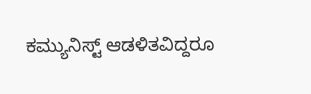ಕಮ್ಯುನಿಸ್ಟ್ ಆಡಳಿತವಿದ್ದರೂ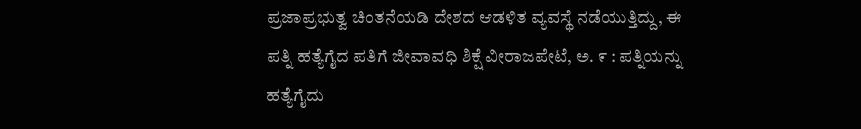ಪ್ರಜಾಪ್ರಭುತ್ವ ಚಿಂತನೆಯಡಿ ದೇಶದ ಆಡಳಿತ ವ್ಯವಸ್ಥೆ ನಡೆಯುತ್ತಿದ್ದು, ಈ
ಪತ್ನಿ ಹತ್ಯೆಗೈದ ಪತಿಗೆ ಜೀವಾವಧಿ ಶಿಕ್ಷೆ ವೀರಾಜಪೇಟೆ, ಅ. ೯ : ಪತ್ನಿಯನ್ನು ಹತ್ಯೆಗೈದು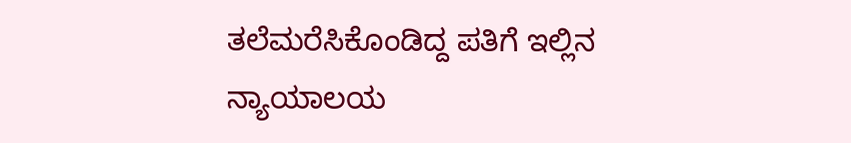ತಲೆಮರೆಸಿಕೊಂಡಿದ್ದ ಪತಿಗೆ ಇಲ್ಲಿನ ನ್ಯಾಯಾಲಯ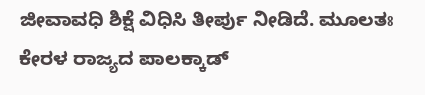ಜೀವಾವಧಿ ಶಿಕ್ಷೆ ವಿಧಿಸಿ ತೀರ್ಪು ನೀಡಿದೆ. ಮೂಲತಃ ಕೇರಳ ರಾಜ್ಯದ ಪಾಲಕ್ಕಾಡ್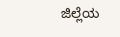ಜಿಲ್ಲೆಯ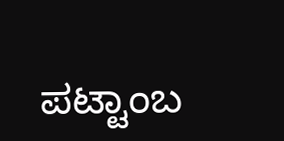ಪಟ್ಟಾಂಬ